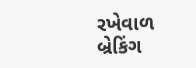રખેવાળ
બ્રેકિંગ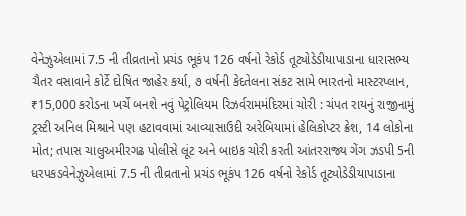વેનેઝુએલામાં 7.5 ની તીવ્રતાનો પ્રચંડ ભૂકંપ 126 વર્ષનો રેકોર્ડ તૂટ્યોડેડીયાપાડાના ધારાસભ્ય ચૈતર વસાવાને કોર્ટે દોષિત જાહેર કર્યા, ૭ વર્ષની કેદતેલના સંકટ સામે ભારતનો માસ્ટરપ્લાન, ₹15,000 કરોડના ખર્ચે બનશે નવું પેટ્રોલિયમ રિઝર્વરામમંદિરમાં ચોરી : ચંપત રાયનું રાજીનામું ટ્રસ્ટી અનિલ મિશ્રાને પણ હટાવવામાં આવ્યાસાઉદી અરેબિયામાં હેલિકોપ્ટર ક્રેશ, 14 લોકોના મોત; તપાસ ચાલુઅમીરગઢ પોલીસે લૂંટ અને બાઇક ચોરી કરતી આંતરરાજ્ય ગેંગ ઝડપી 5ની ધરપકડવેનેઝુએલામાં 7.5 ની તીવ્રતાનો પ્રચંડ ભૂકંપ 126 વર્ષનો રેકોર્ડ તૂટ્યોડેડીયાપાડાના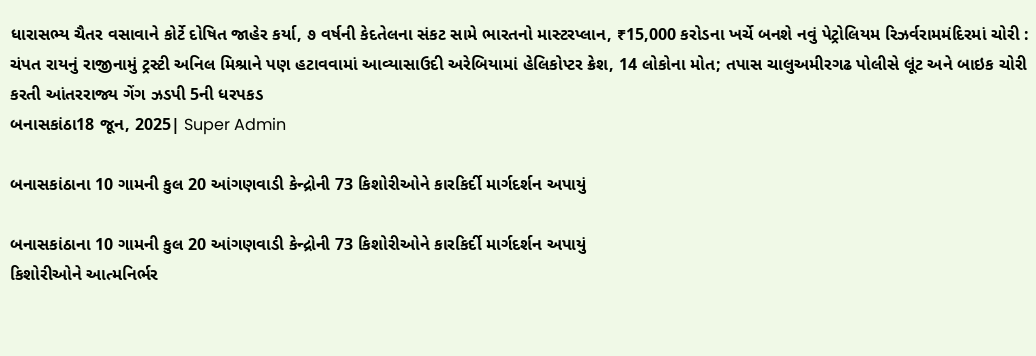ધારાસભ્ય ચૈતર વસાવાને કોર્ટે દોષિત જાહેર કર્યા, ૭ વર્ષની કેદતેલના સંકટ સામે ભારતનો માસ્ટરપ્લાન, ₹15,000 કરોડના ખર્ચે બનશે નવું પેટ્રોલિયમ રિઝર્વરામમંદિરમાં ચોરી : ચંપત રાયનું રાજીનામું ટ્રસ્ટી અનિલ મિશ્રાને પણ હટાવવામાં આવ્યાસાઉદી અરેબિયામાં હેલિકોપ્ટર ક્રેશ, 14 લોકોના મોત; તપાસ ચાલુઅમીરગઢ પોલીસે લૂંટ અને બાઇક ચોરી કરતી આંતરરાજ્ય ગેંગ ઝડપી 5ની ધરપકડ
બનાસકાંઠા18 જૂન, 2025| Super Admin

બનાસકાંઠાના 10 ગામની કુલ 20 આંગણવાડી કેન્દ્રોની 73 કિશોરીઓને કારકિર્દી માર્ગદર્શન અપાયું

બનાસકાંઠાના 10 ગામની કુલ 20 આંગણવાડી કેન્દ્રોની 73 કિશોરીઓને કારકિર્દી માર્ગદર્શન અપાયું
કિશોરીઓને આત્મનિર્ભર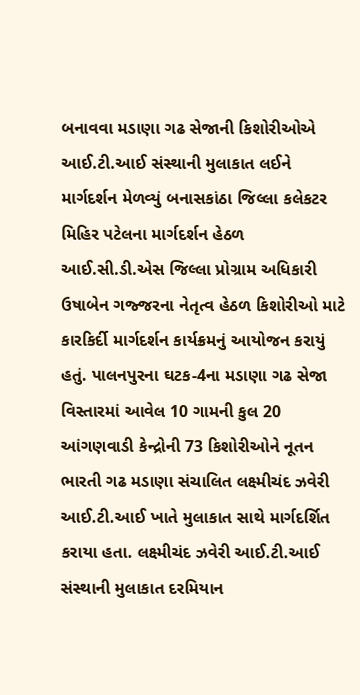બનાવવા મડાણા ગઢ સેજાની કિશોરીઓએ આઈ.ટી.આઈ સંસ્થાની મુલાકાત લઈને માર્ગદર્શન મેળવ્યું બનાસકાંઠા જિલ્લા કલેકટર મિહિર પટેલના માર્ગદર્શન હેઠળ આઈ.સી.ડી.એસ જિલ્લા પ્રોગ્રામ અધિકારી ઉષાબેન ગજ્જરના નેતૃત્વ હેઠળ કિશોરીઓ માટે કારકિર્દી માર્ગદર્શન કાર્યક્રમનું આયોજન કરાયું હતું. પાલનપુરના ઘટક-4ના મડાણા ગઢ સેજા વિસ્તારમાં આવેલ 10 ગામની કુલ 20 આંગણવાડી કેન્દ્રોની 73 કિશોરીઓને નૂતન ભારતી ગઢ મડાણા સંચાલિત લક્ષ્મીચંદ ઝવેરી આઈ.ટી.આઈ ખાતે મુલાકાત સાથે માર્ગદર્શિત કરાયા હતા. લક્ષ્મીચંદ ઝવેરી આઈ.ટી.આઈ સંસ્થાની મુલાકાત દરમિયાન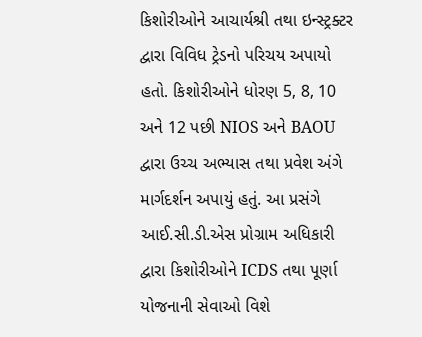કિશોરીઓને આચાર્યશ્રી તથા ઇન્સ્ટ્રક્ટર દ્વારા વિવિધ ટ્રેડનો પરિચય અપાયો હતો. કિશોરીઓને ધોરણ 5, 8, 10 અને 12 પછી NIOS અને BAOU દ્વારા ઉચ્ચ અભ્યાસ તથા પ્રવેશ અંગે માર્ગદર્શન અપાયું હતું. આ પ્રસંગે આઈ.સી.ડી.એસ પ્રોગ્રામ અધિકારી દ્વારા કિશોરીઓને ICDS તથા પૂર્ણા યોજનાની સેવાઓ વિશે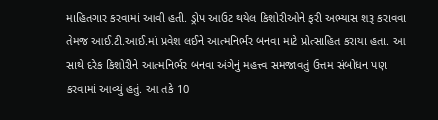માહિતગાર કરવામાં આવી હતી. ડ્રોપ આઉટ થયેલ કિશોરીઓને ફરી અભ્યાસ શરૂ કરાવવા તેમજ આઈ.ટી.આઈ.માં પ્રવેશ લઈને આત્મનિર્ભર બનવા માટે પ્રોત્સાહિત કરાયા હતા. આ સાથે દરેક કિશોરીને આત્મનિર્ભર બનવા અંગેનું મહત્ત્વ સમજાવતું ઉત્તમ સંબોધન પણ કરવામાં આવ્યું હતું. આ તકે 10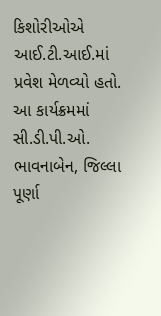કિશોરીઓએ આઈ.ટી.આઈ.માં પ્રવેશ મેળવ્યો હતો. આ કાર્યક્રમમાં સી.ડી.પી.ઓ. ભાવનાબેન, જિલ્લા પૂર્ણા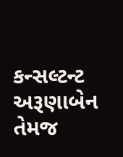કન્સલ્ટન્ટ અરૂણાબેન તેમજ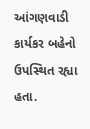આંગણવાડી કાર્યકર બહેનો ઉપસ્થિત રહ્યા હતા.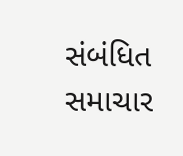સંબંધિત સમાચાર